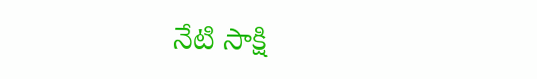నేటి సాక్షి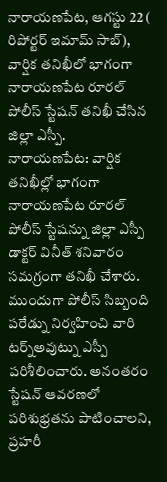నారాయణపేట, ఆగస్టు 22 ( రిపోర్టర్ ఇమామ్ సాబ్),
వార్షిక తనిఖీలో భాగంగా నారాయణపేట రూరల్ పోలీస్ స్టేషన్ తనిఖీ చేసిన జిల్లా ఎస్పీ.
నారాయణపేట: వార్షిక తనిఖీల్లో భాగంగా నారాయణపేట రూరల్ పోలీస్ స్టేషన్ను జిల్లా ఎస్పీ డాక్టర్ వినీత్ శనివారం సమగ్రంగా తనిఖీ చేశారు.
ముందుగా పోలీస్ సిబ్బంది పరేడ్ను నిర్వహించి వారి టర్న్అవుట్ను ఎస్పీ పరిశీలించారు. అనంతరం స్టేషన్ ఆవరణలో పరిశుభ్రతను పాటించాలని, ప్రహరీ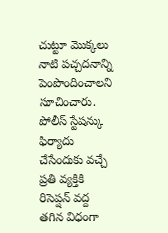చుట్టూ మొక్కలు నాటి పచ్చదనాన్ని పెంపొందించాలని సూచించారు. పోలీస్ స్టేషన్కు ఫిర్యాదు చేసేందుకు వచ్చే ప్రతి వ్యక్తికి రిసెప్షన్ వద్ద తగిన విధంగా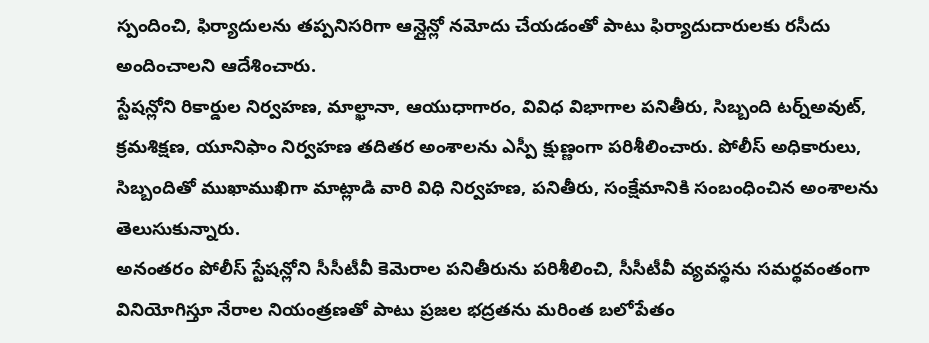స్పందించి, ఫిర్యాదులను తప్పనిసరిగా ఆన్లైన్లో నమోదు చేయడంతో పాటు ఫిర్యాదుదారులకు రసీదు అందించాలని ఆదేశించారు.
స్టేషన్లోని రికార్డుల నిర్వహణ, మాల్ఖానా, ఆయుధాగారం, వివిధ విభాగాల పనితీరు, సిబ్బంది టర్న్అవుట్, క్రమశిక్షణ, యూనిఫాం నిర్వహణ తదితర అంశాలను ఎస్పీ క్షుణ్ణంగా పరిశీలించారు. పోలీస్ అధికారులు, సిబ్బందితో ముఖాముఖిగా మాట్లాడి వారి విధి నిర్వహణ, పనితీరు, సంక్షేమానికి సంబంధించిన అంశాలను తెలుసుకున్నారు.
అనంతరం పోలీస్ స్టేషన్లోని సీసీటీవీ కెమెరాల పనితీరును పరిశీలించి, సీసీటీవీ వ్యవస్థను సమర్థవంతంగా వినియోగిస్తూ నేరాల నియంత్రణతో పాటు ప్రజల భద్రతను మరింత బలోపేతం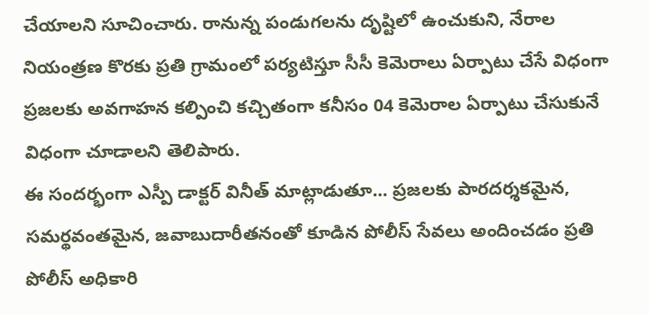చేయాలని సూచించారు. రానున్న పండుగలను దృష్టిలో ఉంచుకుని, నేరాల నియంత్రణ కొరకు ప్రతి గ్రామంలో పర్యటిస్తూ సీసీ కెమెరాలు ఏర్పాటు చేసే విధంగా ప్రజలకు అవగాహన కల్పించి కచ్చితంగా కనీసం 04 కెమెరాల ఏర్పాటు చేసుకునే విధంగా చూడాలని తెలిపారు.
ఈ సందర్భంగా ఎస్పీ డాక్టర్ వినీత్ మాట్లాడుతూ... ప్రజలకు పారదర్శకమైన, సమర్థవంతమైన, జవాబుదారీతనంతో కూడిన పోలీస్ సేవలు అందించడం ప్రతి పోలీస్ అధికారి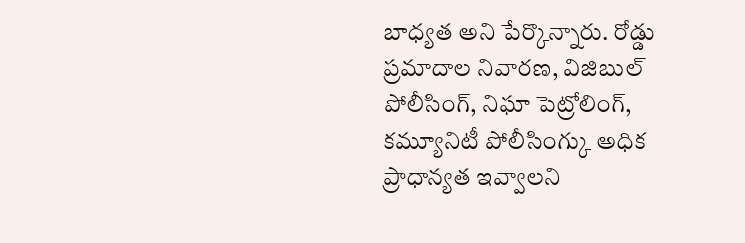బాధ్యత అని పేర్కొన్నారు. రోడ్డు ప్రమాదాల నివారణ, విజిబుల్ పోలీసింగ్, నిఘా పెట్రోలింగ్, కమ్యూనిటీ పోలీసింగ్కు అధిక ప్రాధాన్యత ఇవ్వాలని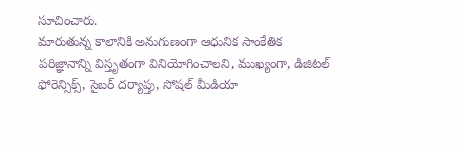సూచించారు.
మారుతున్న కాలానికి అనుగుణంగా ఆధునిక సాంకేతిక పరిజ్ఞానాన్ని విస్తృతంగా వినియోగించాలని, ముఖ్యంగా, డిజిటల్ ఫోరెన్సిక్స్, సైబర్ దర్యాప్తు, సోషల్ మీడియా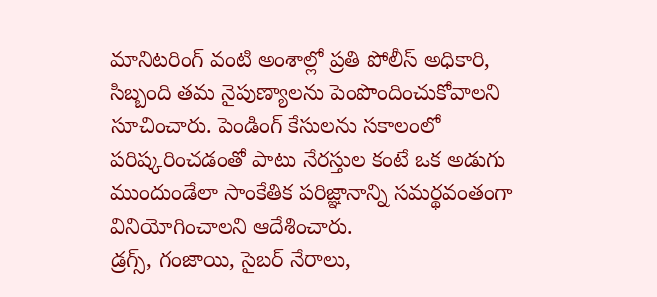మానిటరింగ్ వంటి అంశాల్లో ప్రతి పోలీస్ అధికారి, సిబ్బంది తమ నైపుణ్యాలను పెంపొందించుకోవాలని సూచించారు. పెండింగ్ కేసులను సకాలంలో పరిష్కరించడంతో పాటు నేరస్తుల కంటే ఒక అడుగు ముందుండేలా సాంకేతిక పరిజ్ఞానాన్ని సమర్థవంతంగా వినియోగించాలని ఆదేశించారు.
డ్రగ్స్, గంజాయి, సైబర్ నేరాలు,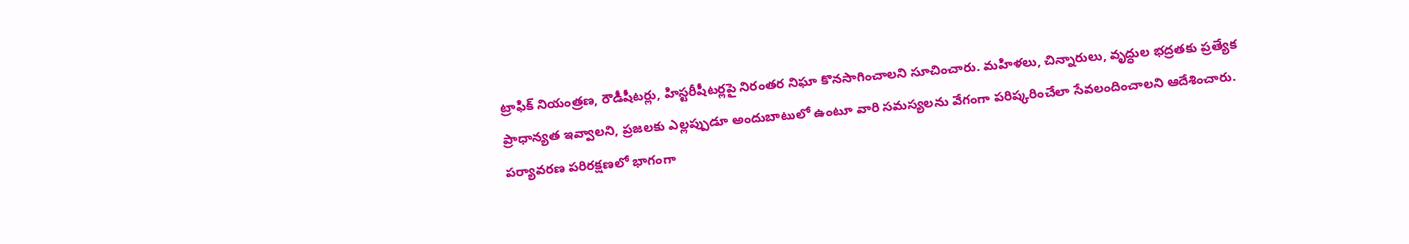ట్రాఫిక్ నియంత్రణ, రౌడీషీటర్లు, హిస్టరీషీటర్లపై నిరంతర నిఘా కొనసాగించాలని సూచించారు. మహిళలు, చిన్నారులు, వృద్ధుల భద్రతకు ప్రత్యేక ప్రాధాన్యత ఇవ్వాలని, ప్రజలకు ఎల్లప్పుడూ అందుబాటులో ఉంటూ వారి సమస్యలను వేగంగా పరిష్కరించేలా సేవలందించాలని ఆదేశించారు.
పర్యావరణ పరిరక్షణలో భాగంగా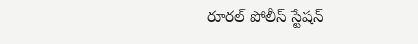రూరల్ పోలీస్ స్టేషన్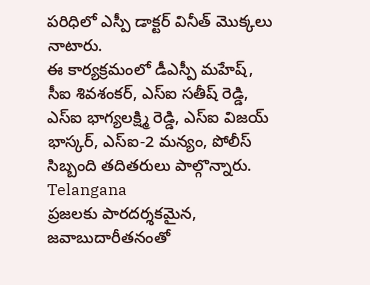పరిధిలో ఎస్పీ డాక్టర్ వినీత్ మొక్కలు నాటారు.
ఈ కార్యక్రమంలో డీఎస్పీ మహేష్, సీఐ శివశంకర్, ఎస్ఐ సతీష్ రెడ్డి, ఎస్ఐ భాగ్యలక్ష్మి రెడ్డి, ఎస్ఐ విజయ్ భాస్కర్, ఎస్ఐ-2 మన్యం, పోలీస్ సిబ్బంది తదితరులు పాల్గొన్నారు.
Telangana
ప్రజలకు పారదర్శకమైన, జవాబుదారీతనంతో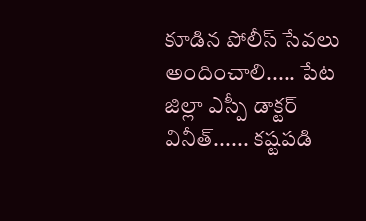కూడిన పోలీస్ సేవలు అందించాలి..... పేట జిల్లా ఎస్పీ డాక్టర్ వినీత్...... కష్టపడి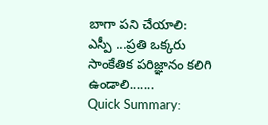బాగా పని చేయాలి: ఎస్పీ ...ప్రతి ఒక్కరు సాంకేతిక పరిజ్ఞానం కలిగి ఉండాలి.......
Quick Summary: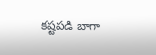కష్టపడి బాగా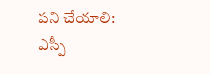పని చేయాలి: ఎస్పీ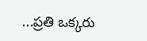...ప్రతి ఒక్కరు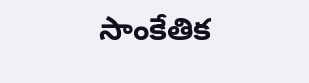సాంకేతిక